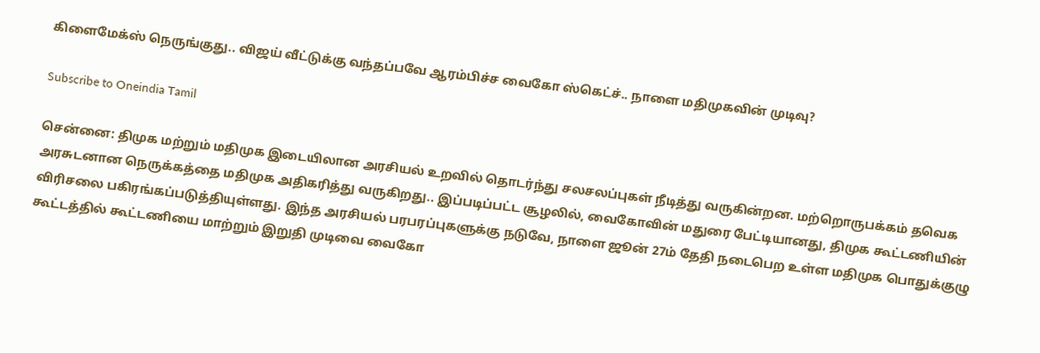கிளைமேக்ஸ் நெருங்குது.. விஜய் வீட்டுக்கு வந்தப்பவே ஆரம்பிச்ச வைகோ ஸ்கெட்ச்.. நாளை மதிமுகவின் முடிவு?

Subscribe to Oneindia Tamil

சென்னை: திமுக மற்றும் மதிமுக இடையிலான அரசியல் உறவில் தொடர்ந்து சலசலப்புகள் நீடித்து வருகின்றன. மற்றொருபக்கம் தவெக அரசுடனான நெருக்கத்தை மதிமுக அதிகரித்து வருகிறது.. இப்படிப்பட்ட சூழலில், வைகோவின் மதுரை பேட்டியானது, திமுக கூட்டணியின் விரிசலை பகிரங்கப்படுத்தியுள்ளது. இந்த அரசியல் பரபரப்புகளுக்கு நடுவே, நாளை ஜூன் 27ம் தேதி நடைபெற உள்ள மதிமுக பொதுக்குழு கூட்டத்தில் கூட்டணியை மாற்றும் இறுதி முடிவை வைகோ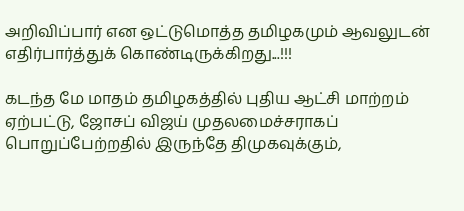அறிவிப்பார் என ஒட்டுமொத்த தமிழகமும் ஆவலுடன் எதிர்பார்த்துக் கொண்டிருக்கிறது...!!!

கடந்த மே மாதம் தமிழகத்தில் புதிய ஆட்சி மாற்றம் ஏற்பட்டு, ஜோசப் விஜய் முதலமைச்சராகப் பொறுப்பேற்றதில் இருந்தே திமுகவுக்கும்,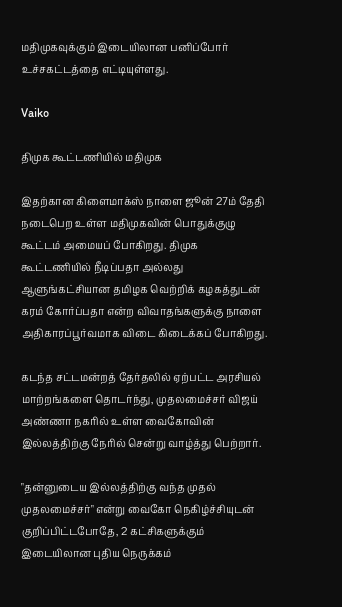மதிமுகவுக்கும் இடையிலான பனிப்போர் உச்சகட்டத்தை எட்டியுள்ளது.

Vaiko

திமுக கூட்டணியில் மதிமுக

இதற்கான கிளைமாக்ஸ் நாளை ஜூன் 27ம் தேதி நடைபெற உள்ள மதிமுகவின் பொதுக்குழு கூட்டம் அமையப் போகிறது. திமுக கூட்டணியில் நீடிப்பதா அல்லது ஆளுங்கட்சியான தமிழக வெற்றிக் கழகத்துடன் கரம் கோர்ப்பதா என்ற விவாதங்களுக்கு நாளை அதிகாரப்பூர்வமாக விடை கிடைக்கப் போகிறது.

கடந்த சட்டமன்றத் தேர்தலில் ஏற்பட்ட அரசியல் மாற்றங்களை தொடர்ந்து, முதலமைச்சர் விஜய் அண்ணா நகரில் உள்ள வைகோவின் இல்லத்திற்கு நேரில் சென்று வாழ்த்து பெற்றார்.

"தன்னுடைய இல்லத்திற்கு வந்த முதல் முதலமைச்சர்" என்று வைகோ நெகிழ்ச்சியுடன் குறிப்பிட்டபோதே, 2 கட்சிகளுக்கும் இடையிலான புதிய நெருக்கம்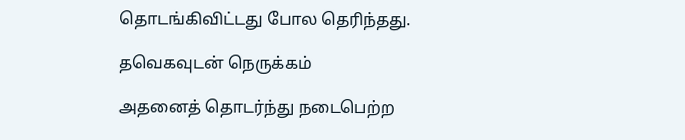தொடங்கிவிட்டது போல தெரிந்தது.

தவெகவுடன் நெருக்கம்

அதனைத் தொடர்ந்து நடைபெற்ற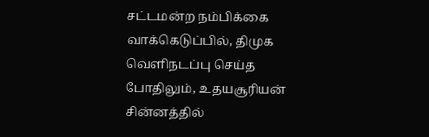சட்டமன்ற நம்பிக்கை வாக்கெடுப்பில், திமுக வெளிநடப்பு செய்த போதிலும், உதயசூரியன் சின்னத்தில்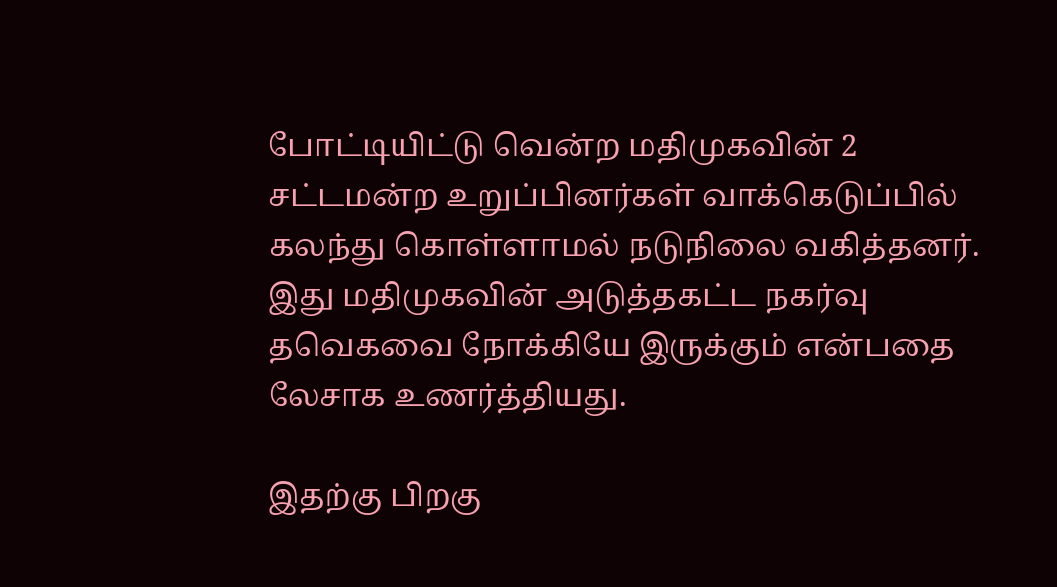போட்டியிட்டு வென்ற மதிமுகவின் 2 சட்டமன்ற உறுப்பினர்கள் வாக்கெடுப்பில் கலந்து கொள்ளாமல் நடுநிலை வகித்தனர். இது மதிமுகவின் அடுத்தகட்ட நகர்வு தவெகவை நோக்கியே இருக்கும் என்பதை லேசாக உணர்த்தியது.

இதற்கு பிறகு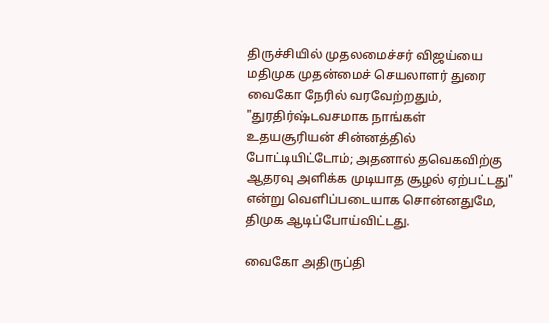திருச்சியில் முதலமைச்சர் விஜய்யை மதிமுக முதன்மைச் செயலாளர் துரை வைகோ நேரில் வரவேற்றதும், "துரதிர்ஷ்டவசமாக நாங்கள் உதயசூரியன் சின்னத்தில் போட்டியிட்டோம்; அதனால் தவெகவிற்கு ஆதரவு அளிக்க முடியாத சூழல் ஏற்பட்டது" என்று வெளிப்படையாக சொன்னதுமே, திமுக ஆடிப்போய்விட்டது.

வைகோ அதிருப்தி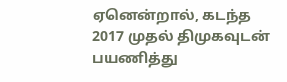ஏனென்றால், கடந்த 2017 முதல் திமுகவுடன் பயணித்து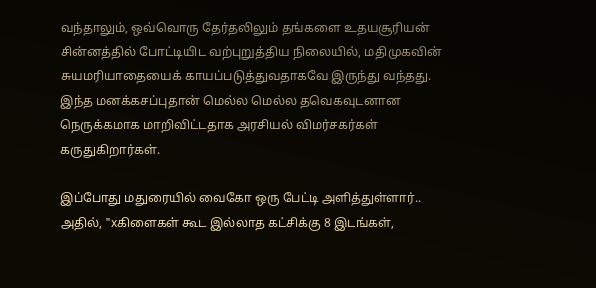வந்தாலும், ஒவ்வொரு தேர்தலிலும் தங்களை உதயசூரியன் சின்னத்தில் போட்டியிட வற்புறுத்திய நிலையில், மதிமுகவின் சுயமரியாதையைக் காயப்படுத்துவதாகவே இருந்து வந்தது. இந்த மனக்கசப்புதான் மெல்ல மெல்ல தவெகவுடனான நெருக்கமாக மாறிவிட்டதாக அரசியல் விமர்சகர்கள் கருதுகிறார்கள்.

இப்போது மதுரையில் வைகோ ஒரு பேட்டி அளித்துள்ளார்.. அதில், "xகிளைகள் கூட இல்லாத கட்சிக்கு 8 இடங்கள்,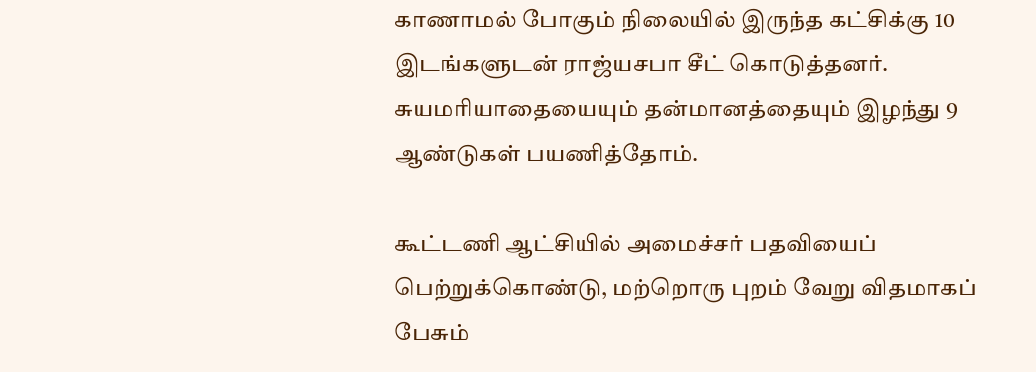காணாமல் போகும் நிலையில் இருந்த கட்சிக்கு 10 இடங்களுடன் ராஜ்யசபா சீட் கொடுத்தனர். சுயமரியாதையையும் தன்மானத்தையும் இழந்து 9 ஆண்டுகள் பயணித்தோம்.

கூட்டணி ஆட்சியில் அமைச்சர் பதவியைப் பெற்றுக்கொண்டு, மற்றொரு புறம் வேறு விதமாகப் பேசும்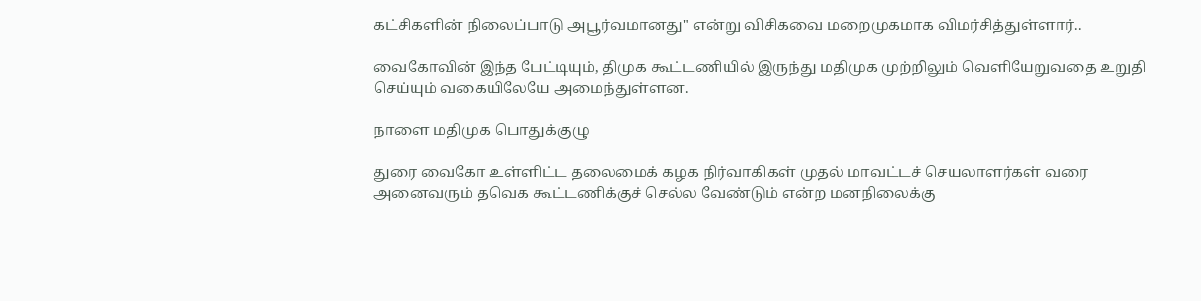கட்சிகளின் நிலைப்பாடு அபூர்வமானது" என்று விசிகவை மறைமுகமாக விமர்சித்துள்ளார்..

வைகோவின் இந்த பேட்டியும், திமுக கூட்டணியில் இருந்து மதிமுக முற்றிலும் வெளியேறுவதை உறுதி செய்யும் வகையிலேயே அமைந்துள்ளன.

நாளை மதிமுக பொதுக்குழு

துரை வைகோ உள்ளிட்ட தலைமைக் கழக நிர்வாகிகள் முதல் மாவட்டச் செயலாளர்கள் வரை அனைவரும் தவெக கூட்டணிக்குச் செல்ல வேண்டும் என்ற மனநிலைக்கு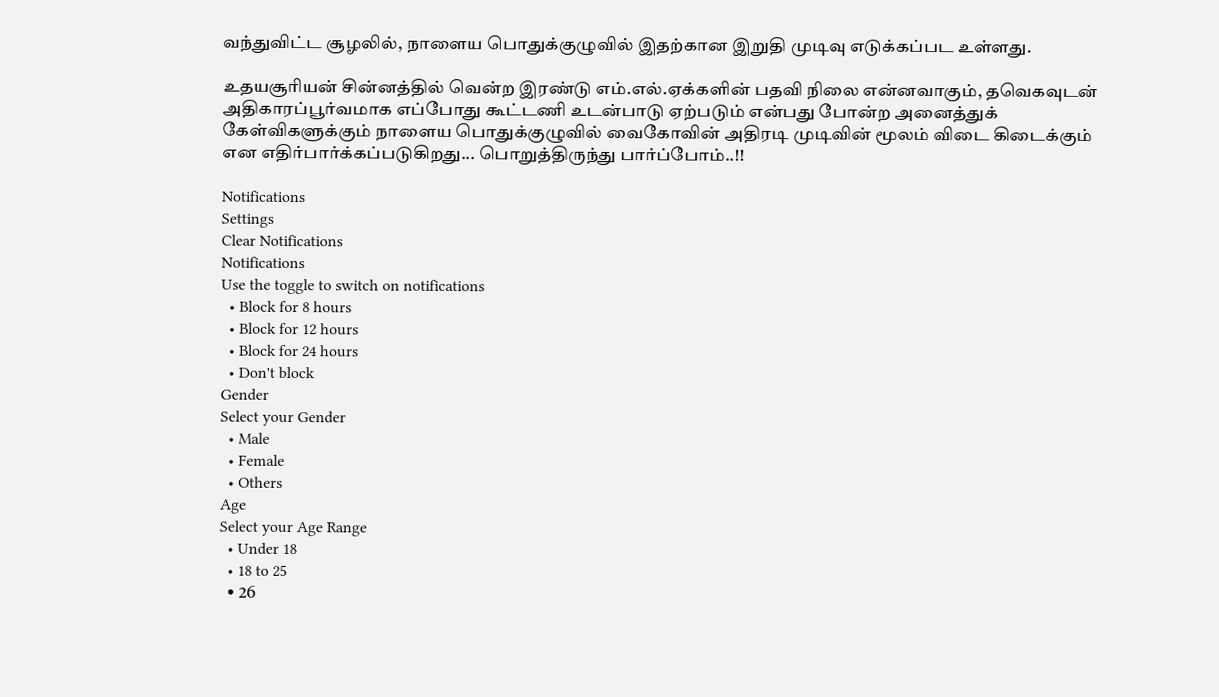வந்துவிட்ட சூழலில், நாளைய பொதுக்குழுவில் இதற்கான இறுதி முடிவு எடுக்கப்பட உள்ளது.

உதயசூரியன் சின்னத்தில் வென்ற இரண்டு எம்.எல்.ஏக்களின் பதவி நிலை என்னவாகும், தவெகவுடன் அதிகாரப்பூர்வமாக எப்போது கூட்டணி உடன்பாடு ஏற்படும் என்பது போன்ற அனைத்துக் கேள்விகளுக்கும் நாளைய பொதுக்குழுவில் வைகோவின் அதிரடி முடிவின் மூலம் விடை கிடைக்கும் என எதிர்பார்க்கப்படுகிறது... பொறுத்திருந்து பார்ப்போம்..!!

Notifications
Settings
Clear Notifications
Notifications
Use the toggle to switch on notifications
  • Block for 8 hours
  • Block for 12 hours
  • Block for 24 hours
  • Don't block
Gender
Select your Gender
  • Male
  • Female
  • Others
Age
Select your Age Range
  • Under 18
  • 18 to 25
  • 26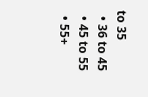to 35
  • 36 to 45
  • 45 to 55
  • 55+